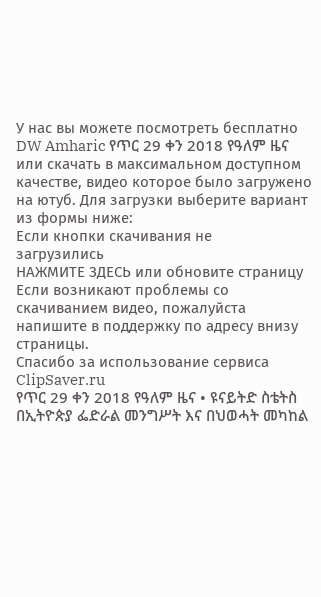У нас вы можете посмотреть бесплатно DW Amharic የጥር 29 ቀን 2018 የዓለም ዜና или скачать в максимальном доступном качестве, видео которое было загружено на ютуб. Для загрузки выберите вариант из формы ниже:
Если кнопки скачивания не
загрузились
НАЖМИТЕ ЗДЕСЬ или обновите страницу
Если возникают проблемы со скачиванием видео, пожалуйста напишите в поддержку по адресу внизу
страницы.
Спасибо за использование сервиса ClipSaver.ru
የጥር 29 ቀን 2018 የዓለም ዜና • ዩናይትድ ስቴትስ በኢትዮጵያ ፌድራል መንግሥት እና በህወሓት መካከል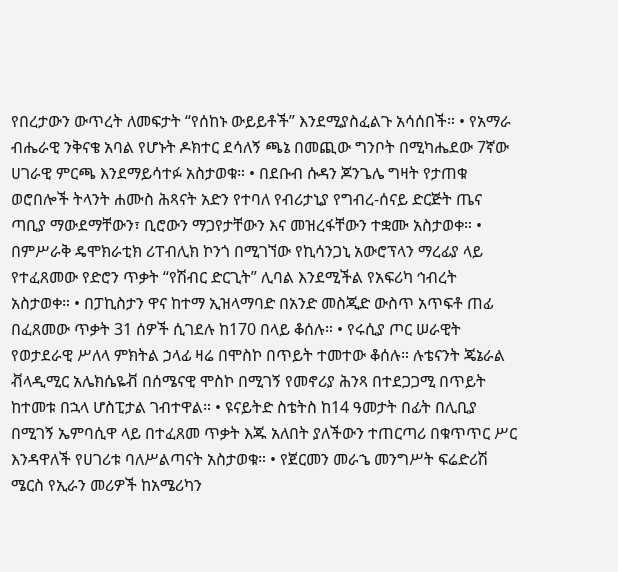የበረታውን ውጥረት ለመፍታት “የሰከኑ ውይይቶች” እንደሚያስፈልጉ አሳሰበች። • የአማራ ብሔራዊ ንቅናቄ አባል የሆኑት ዶክተር ደሳለኝ ጫኔ በመጪው ግንቦት በሚካሔደው 7ኛው ሀገራዊ ምርጫ እንደማይሳተፉ አስታወቁ። • በደቡብ ሱዳን ጆንጌሌ ግዛት የታጠቁ ወሮበሎች ትላንት ሐሙስ ሕጻናት አድን የተባለ የብሪታኒያ የግብረ-ሰናይ ድርጅት ጤና ጣቢያ ማውደማቸውን፣ ቢሮውን ማጋየታቸውን እና መዝረፋቸውን ተቋሙ አስታወቀ። • በምሥራቅ ዴሞክራቲክ ሪፐብሊክ ኮንጎ በሚገኘው የኪሳንጋኒ አውሮፕላን ማረፊያ ላይ የተፈጸመው የድሮን ጥቃት “የሽብር ድርጊት” ሊባል እንደሚችል የአፍሪካ ኅብረት አስታወቀ። • በፓኪስታን ዋና ከተማ ኢዝላማባድ በአንድ መስጂድ ውስጥ አጥፍቶ ጠፊ በፈጸመው ጥቃት 31 ሰዎች ሲገደሉ ከ170 በላይ ቆሰሉ። • የሩሲያ ጦር ሠራዊት የወታደራዊ ሥለላ ምክትል ኃላፊ ዛሬ በሞስኮ በጥይት ተመተው ቆሰሉ። ሉቴናንት ጄኔራል ቭላዲሚር አሌክሴዬቭ በሰሜናዊ ሞስኮ በሚገኝ የመኖሪያ ሕንጻ በተደጋጋሚ በጥይት ከተመቱ በኋላ ሆስፒታል ገብተዋል። • ዩናይትድ ስቴትስ ከ14 ዓመታት በፊት በሊቢያ በሚገኝ ኤምባሲዋ ላይ በተፈጸመ ጥቃት እጁ አለበት ያለችውን ተጠርጣሪ በቁጥጥር ሥር እንዳዋለች የሀገሪቱ ባለሥልጣናት አስታወቁ። • የጀርመን መራኄ መንግሥት ፍሬድሪሽ ሜርስ የኢራን መሪዎች ከአሜሪካን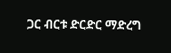ጋር ብርቱ ድርድር ማድረግ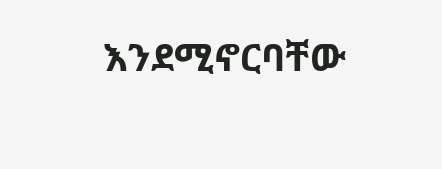እንደሚኖርባቸው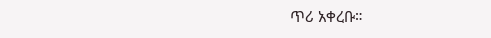ጥሪ አቀረቡ።